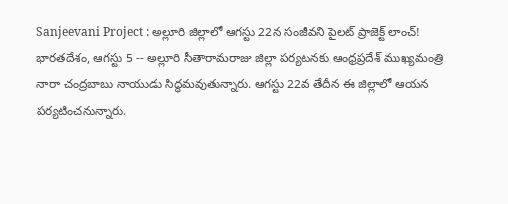Sanjeevani Project : అల్లూరి జిల్లాలో ఆగస్టు 22న సంజీవని పైలట్ ప్రాజెక్ట్ లాంచ్!
భారతదేశం, ఆగస్టు 5 -- అల్లూరి సీతారామరాజు జిల్లా పర్యటనకు ఆంధ్రప్రదేశ్ ముఖ్యమంత్రి నారా చంద్రబాబు నాయుడు సిద్ధమవుతున్నారు. ఆగస్టు 22వ తేదీన ఈ జిల్లాలో ఆయన పర్యటించనున్నారు.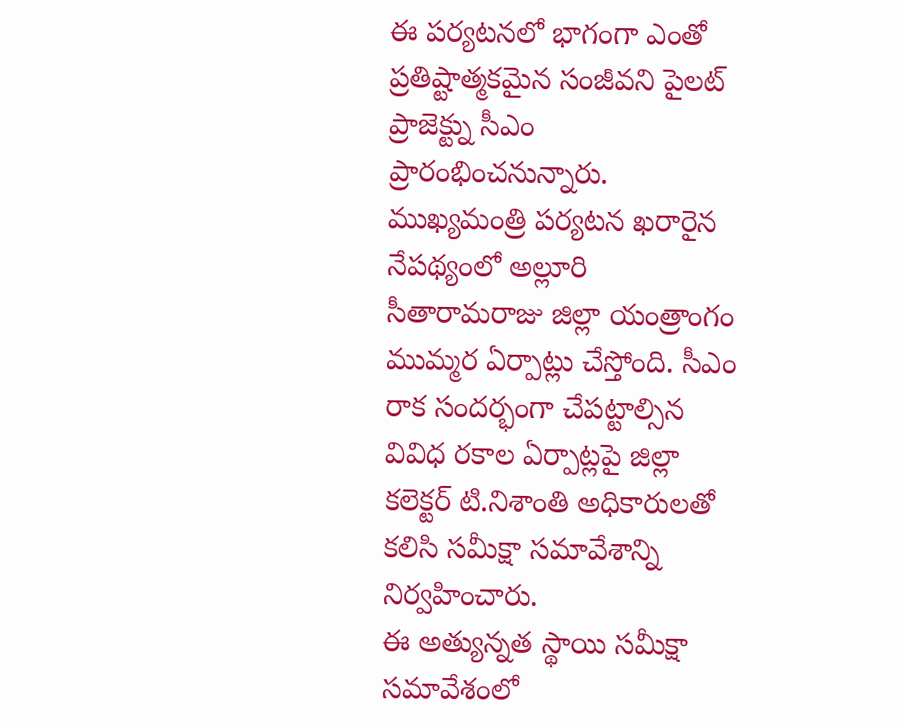ఈ పర్యటనలో భాగంగా ఎంతో ప్రతిష్టాత్మకమైన సంజీవని పైలట్ ప్రాజెక్ట్ను సీఎం ప్రారంభించనున్నారు.
ముఖ్యమంత్రి పర్యటన ఖరారైన నేపథ్యంలో అల్లూరి సీతారామరాజు జిల్లా యంత్రాంగం ముమ్మర ఏర్పాట్లు చేస్తోంది. సీఎం రాక సందర్భంగా చేపట్టాల్సిన వివిధ రకాల ఏర్పాట్లపై జిల్లా కలెక్టర్ టి.నిశాంతి అధికారులతో కలిసి సమీక్షా సమావేశాన్ని నిర్వహించారు.
ఈ అత్యున్నత స్థాయి సమీక్షా సమావేశంలో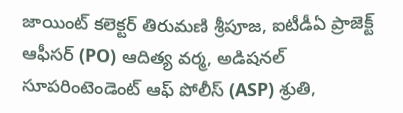జాయింట్ కలెక్టర్ తిరుమణి శ్రీపూజ, ఐటీడీఏ ప్రాజెక్ట్ ఆఫీసర్ (PO) ఆదిత్య వర్మ, అడిషనల్ సూపరింటెండెంట్ ఆఫ్ పోలీస్ (ASP) శ్రుతి,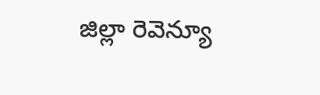జిల్లా రెవెన్యూ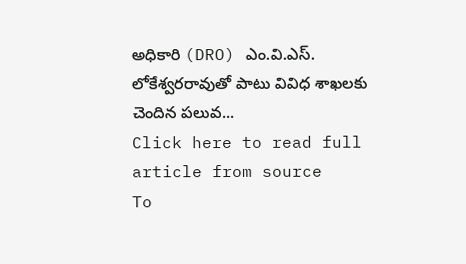అధికారి (DRO) ఎం.వి.ఎస్. లోకేశ్వరరావుతో పాటు వివిధ శాఖలకు చెందిన పలువ...
Click here to read full article from source
To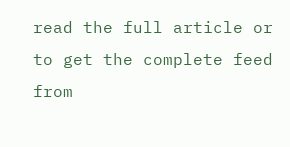read the full article or to get the complete feed from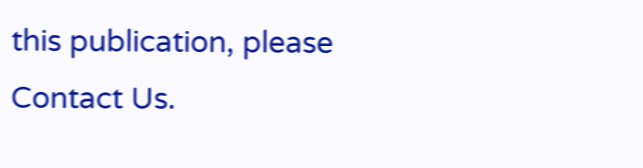this publication, please
Contact Us.